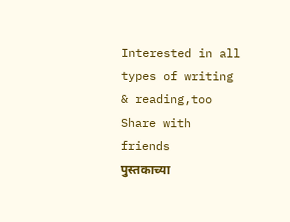Interested in all types of writing & reading,too
Share with friends
पुस्तकाच्या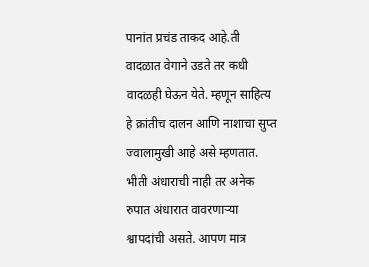पानांत प्रचंड ताकद आहे.ती वादळात वेगाने उडते तर कधी वादळही घेऊन येते. म्हणून साहित्य हे क्रांतीच दालन आणि नाशाचा सुप्त ज्वालामुखी आहे असे म्हणतात.
भीती अंधाराची नाही तर अनेक रुपात अंधारात वावरणाऱ्या श्वापदांची असते. आपण मात्र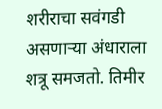शरीराचा सवंगडी असणाऱ्या अंधाराला शत्रू समजतो. तिमीर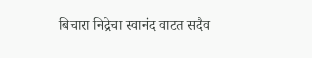बिचारा निद्रेचा स्वानंद वाटत सदैव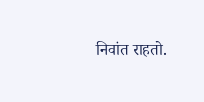निवांत राहतो.